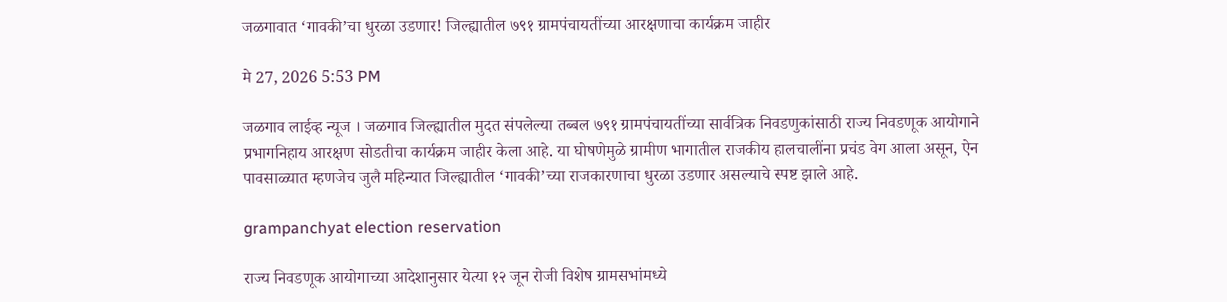जळगावात ‘गावकी’चा धुरळा उडणार! जिल्ह्यातील ७९१ ग्रामपंचायतींच्या आरक्षणाचा कार्यक्रम जाहीर

मे 27, 2026 5:53 PM

जळगाव लाईव्ह न्यूज । जळगाव जिल्ह्यातील मुदत संपलेल्या तब्बल ७९१ ग्रामपंचायतींच्या सार्वत्रिक निवडणुकांसाठी राज्य निवडणूक आयोगाने प्रभागनिहाय आरक्षण सोडतीचा कार्यक्रम जाहीर केला आहे. या घोषणेमुळे ग्रामीण भागातील राजकीय हालचालींना प्रचंड वेग आला असून, ऐन पावसाळ्यात म्हणजेच जुलै महिन्यात जिल्ह्यातील ‘गावकी’च्या राजकारणाचा धुरळा उडणार असल्याचे स्पष्ट झाले आहे.

grampanchyat election reservation

राज्य निवडणूक आयोगाच्या आदेशानुसार येत्या १२ जून रोजी विशेष ग्रामसभांमध्ये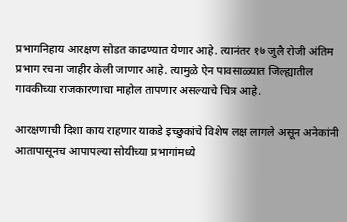प्रभागनिहाय आरक्षण सोडत काढण्यात येणार आहे. त्यानंतर १७ जुलै रोजी अंतिम प्रभाग रचना जाहीर केली जाणार आहे. त्यामुळे ऐन पावसाळ्यात जिल्ह्यातील गावकीच्या राजकारणाचा माहोल तापणार असल्याचे चित्र आहे.

आरक्षणाची दिशा काय राहणार याकडे इच्छुकांचे विशेष लक्ष लागले असून अनेकांनी आतापासूनच आपापल्या सोयीच्या प्रभागांमध्ये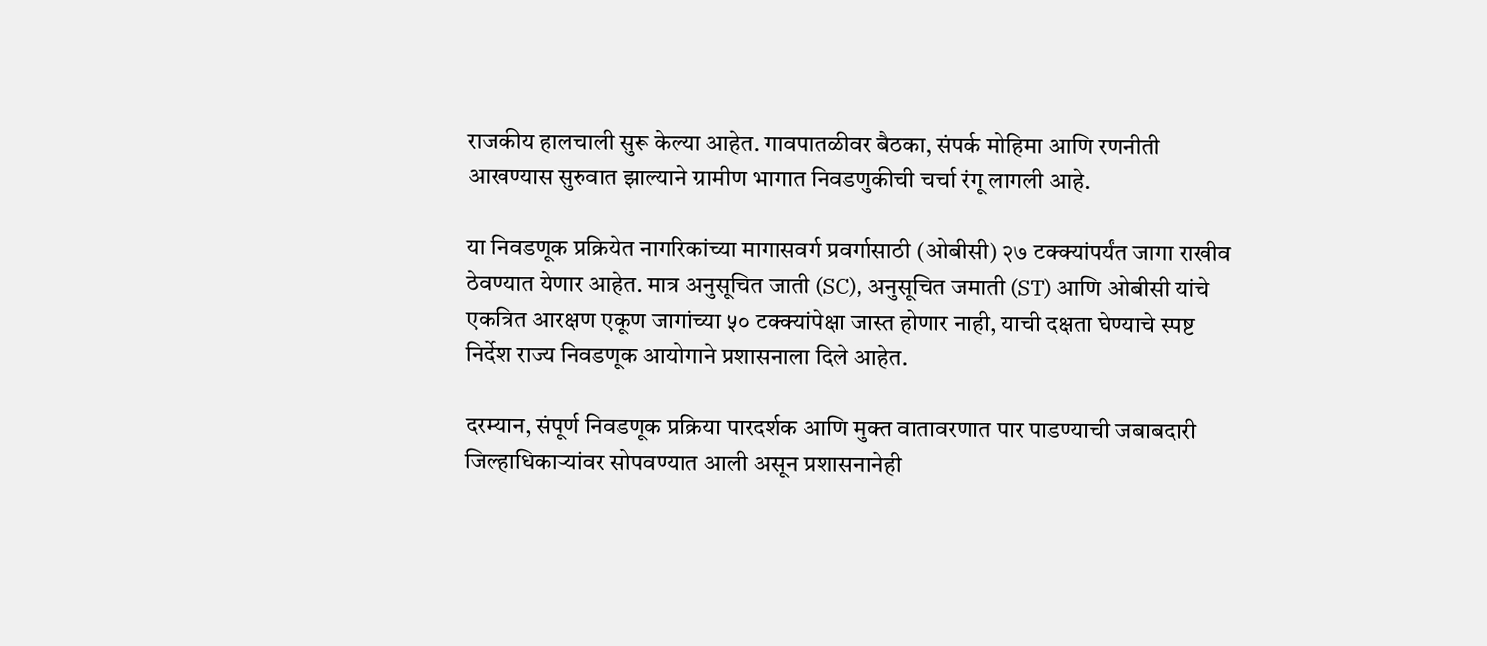राजकीय हालचाली सुरू केल्या आहेत. गावपातळीवर बैठका, संपर्क मोहिमा आणि रणनीती आखण्यास सुरुवात झाल्याने ग्रामीण भागात निवडणुकीची चर्चा रंगू लागली आहे.

या निवडणूक प्रक्रियेत नागरिकांच्या मागासवर्ग प्रवर्गासाठी (ओबीसी) २७ टक्क्यांपर्यंत जागा राखीव ठेवण्यात येणार आहेत. मात्र अनुसूचित जाती (SC), अनुसूचित जमाती (ST) आणि ओबीसी यांचे एकत्रित आरक्षण एकूण जागांच्या ५० टक्क्यांपेक्षा जास्त होणार नाही, याची दक्षता घेण्याचे स्पष्ट निर्देश राज्य निवडणूक आयोगाने प्रशासनाला दिले आहेत.

दरम्यान, संपूर्ण निवडणूक प्रक्रिया पारदर्शक आणि मुक्त वातावरणात पार पाडण्याची जबाबदारी जिल्हाधिकाऱ्यांवर सोपवण्यात आली असून प्रशासनानेही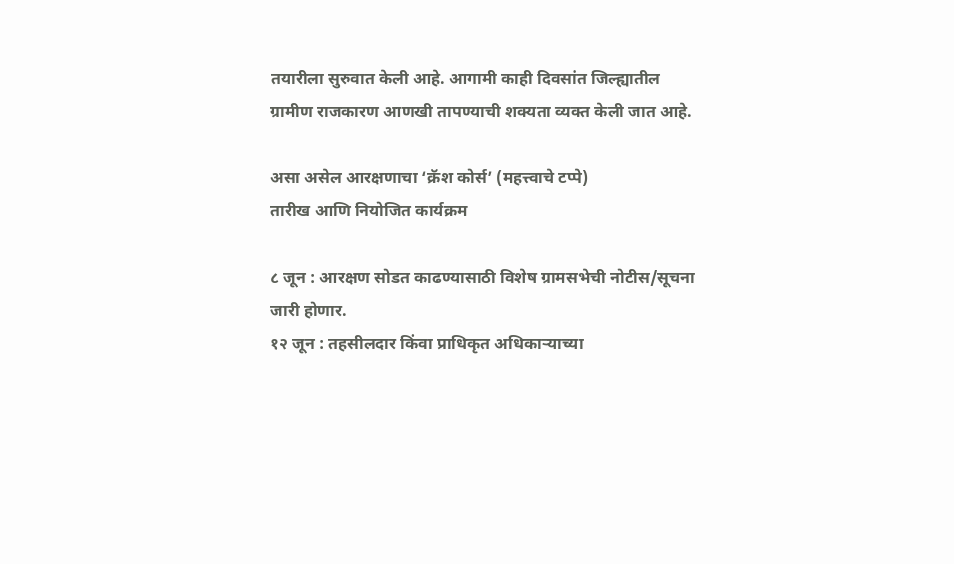तयारीला सुरुवात केली आहे. आगामी काही दिवसांत जिल्ह्यातील ग्रामीण राजकारण आणखी तापण्याची शक्यता व्यक्त केली जात आहे.

असा असेल आरक्षणाचा ‘क्रॅश कोर्स’ (महत्त्वाचे टप्पे)
तारीख आणि नियोजित कार्यक्रम

८ जून : आरक्षण सोडत काढण्यासाठी विशेष ग्रामसभेची नोटीस/सूचना जारी होणार.
१२ जून : तहसीलदार किंवा प्राधिकृत अधिकाऱ्याच्या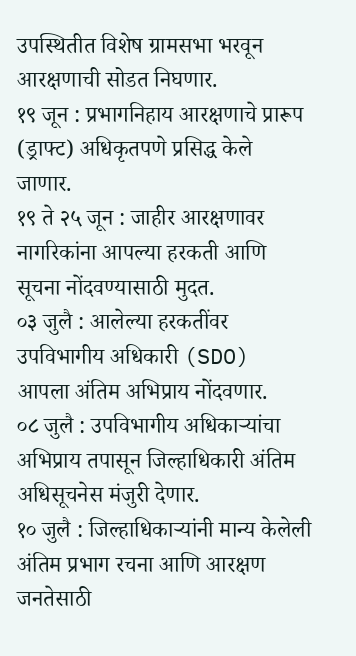उपस्थितीत विशेष ग्रामसभा भरवून आरक्षणाची सोडत निघणार.
१९ जून : प्रभागनिहाय आरक्षणाचे प्रारूप (ड्राफ्ट) अधिकृतपणे प्रसिद्ध केले जाणार.
१९ ते २५ जून : जाहीर आरक्षणावर नागरिकांना आपल्या हरकती आणि सूचना नोंदवण्यासाठी मुदत.
०३ जुलै : आलेल्या हरकतींवर उपविभागीय अधिकारी (SDO) आपला अंतिम अभिप्राय नोंदवणार.
०८ जुलै : उपविभागीय अधिकाऱ्यांचा अभिप्राय तपासून जिल्हाधिकारी अंतिम अधिसूचनेस मंजुरी देणार.
१० जुलै : जिल्हाधिकाऱ्यांनी मान्य केलेली अंतिम प्रभाग रचना आणि आरक्षण जनतेसाठी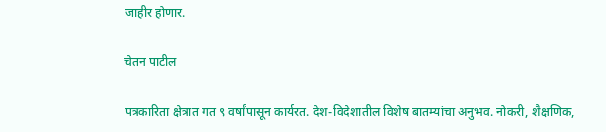जाहीर होणार.

चेतन पाटील

पत्रकारिता क्षेत्रात गत ९ वर्षांपासून कार्यरत. देश-विदेशातील विशेष बातम्यांचा अनुभव. नोकरी, शैक्षणिक,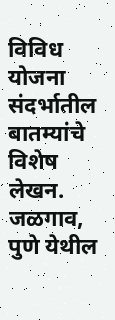विविध योजना संदर्भातील बातम्यांचे विशेष लेखन. जळगाव, पुणे येथील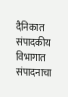दैनिकात संपादकीय विभागात संपादनाचा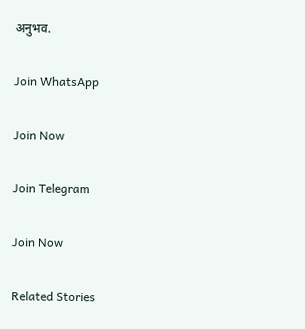अनुभव.

Join WhatsApp

Join Now

Join Telegram

Join Now

Related Stories